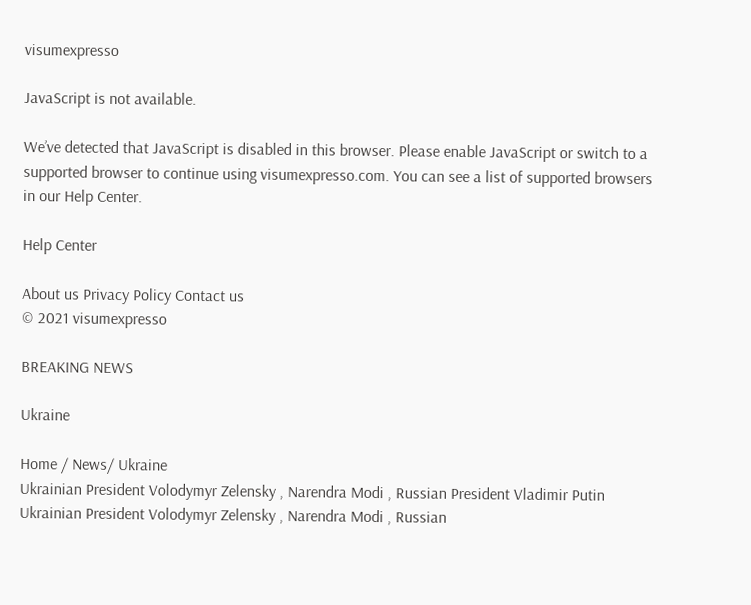visumexpresso

JavaScript is not available.

We’ve detected that JavaScript is disabled in this browser. Please enable JavaScript or switch to a supported browser to continue using visumexpresso.com. You can see a list of supported browsers in our Help Center.

Help Center

About us Privacy Policy Contact us
© 2021 visumexpresso

BREAKING NEWS

Ukraine

Home / News/ Ukraine
Ukrainian President Volodymyr Zelensky , Narendra Modi , Russian President Vladimir Putin
Ukrainian President Volodymyr Zelensky , Narendra Modi , Russian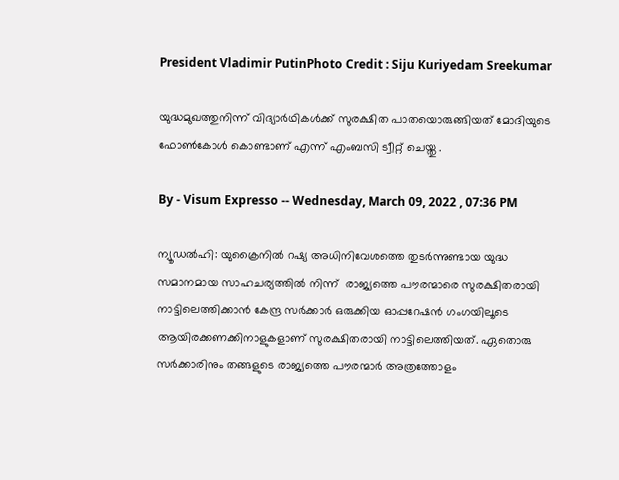President Vladimir PutinPhoto Credit : Siju Kuriyedam Sreekumar

യുദ്ധമുഖത്തുനിന്ന് വിദ്യാര്‍ഥികള്‍ക്ക് സുരക്ഷിത പാതയൊരുങ്ങിയത് മോദിയുടെ ഫോണ്‍കോള്‍ കൊണ്ടാണ് എന്ന് എംബസി ട്വീറ്റ് ചെയ്തു .

By - Visum Expresso -- Wednesday, March 09, 2022 , 07:36 PM

ന്യൂഡൽഹി: യുക്രൈനിൽ റഷ്യ അധിനിവേശത്തെ തുടർന്നുണ്ടായ യുദ്ധ സമാനമായ സാഹചര്യത്തിൽ നിന്ന്  രാജ്യത്തെ പൗരന്മാരെ സുരക്ഷിതരായി നാട്ടിലെത്തിക്കാൻ കേന്ദ്ര സർക്കാർ ഒരുക്കിയ ഓപ്പറേഷൻ ഗംഗയിലൂടെ ആയിരക്കണക്കിനാളുകളാണ് സുരക്ഷിതരായി നാട്ടിലെത്തിയത്. ഏതൊരു സർക്കാരിനും തങ്ങളുടെ രാജ്യത്തെ പൗരന്മാർ അത്രത്തോളം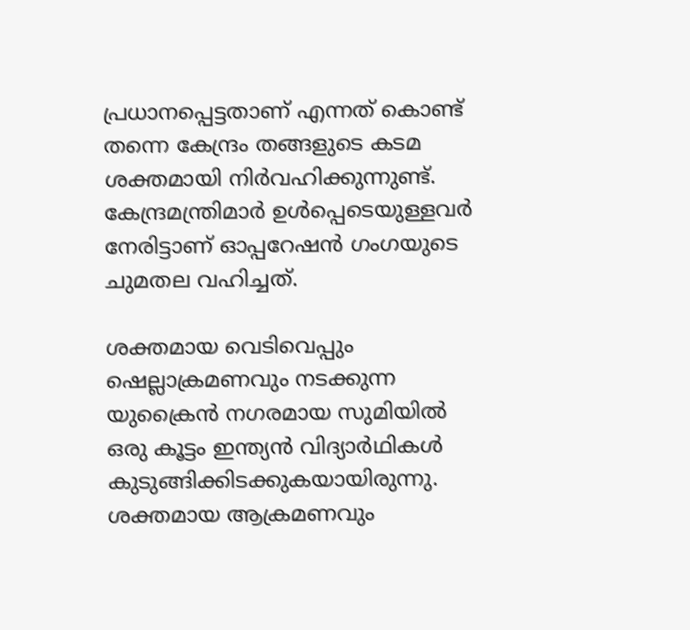പ്രധാനപ്പെട്ടതാണ് എന്നത് കൊണ്ട് തന്നെ കേന്ദ്രം തങ്ങളുടെ കടമ ശക്തമായി നിർവഹിക്കുന്നുണ്ട്. കേന്ദ്രമന്ത്രിമാര്‍ ഉള്‍പ്പെടെയുള്ളവര്‍ നേരിട്ടാണ് ഓപ്പറേഷൻ ഗംഗയുടെ ചുമതല വഹിച്ചത്.

ശക്തമായ വെടിവെപ്പും ഷെല്ലാക്രമണവും നടക്കുന്ന യുക്രൈൻ നഗരമായ സുമിയിൽ ഒരു കൂട്ടം ഇന്ത്യൻ വിദ്യാർഥികൾ കുടുങ്ങിക്കിടക്കുകയായിരുന്നു. ശക്തമായ ആക്രമണവും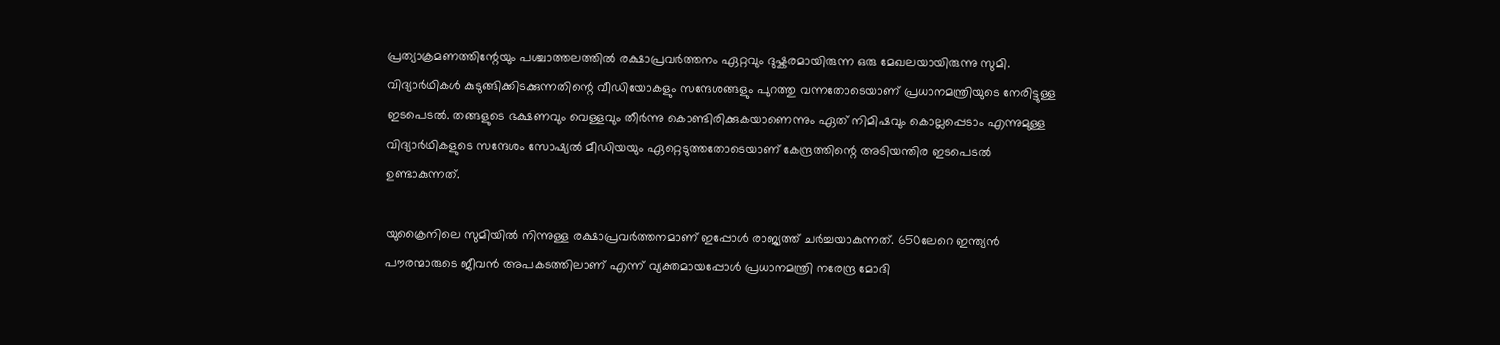പ്രത്യാക്രമണത്തിന്റേയും പശ്ചാത്തലത്തിൽ രക്ഷാപ്രവർത്തനം ഏറ്റവും ദുഷ്കരമായിരുന്ന ഒരു മേഖലയായിരുന്നു സുമി. വിദ്യാർഥികൾ കുടുങ്ങിക്കിടക്കുന്നതിന്റെ വീഡിയോകളും സന്ദേശങ്ങളും പുറത്തു വന്നതോടെയാണ് പ്രധാനമന്ത്രിയുടെ നേരിട്ടുള്ള ഇടപെടൽ. തങ്ങളുടെ ഭക്ഷണവും വെള്ളവും തീർന്നു കൊണ്ടിരിക്കുകയാണെന്നും ഏത് നിമിഷവും കൊല്ലപ്പെടാം എന്നുമുള്ള വിദ്യാർഥികളുടെ സന്ദേശം സോഷ്യൽ മീഡിയയും ഏറ്റെടുത്തതോടെയാണ് കേന്ദ്രത്തിന്റെ അടിയന്തിര ഇടപെടൽ ഉണ്ടാകുന്നത്.

യുക്രൈനിലെ സുമിയിൽ നിന്നുള്ള രക്ഷാപ്രവർത്തനമാണ് ഇപ്പോൾ രാജ്യത്ത് ചർച്ചയാകുന്നത്. 650ലേറെ ഇന്ത്യൻ പൗരന്മാരുടെ ജീവൻ അപകടത്തിലാണ് എന്ന് വ്യക്തമായപ്പോൾ പ്രധാനമന്ത്രി നരേന്ദ്ര മോദി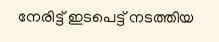നേരിട്ട് ഇടപെട്ട് നടത്തിയ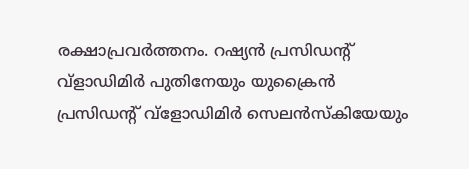രക്ഷാപ്രവർത്തനം. റഷ്യൻ പ്രസിഡന്റ് വ്ളാഡിമിർ പുതിനേയും യുക്രൈൻ പ്രസിഡന്റ് വ്ളോഡിമിർ സെലൻസ്കിയേയും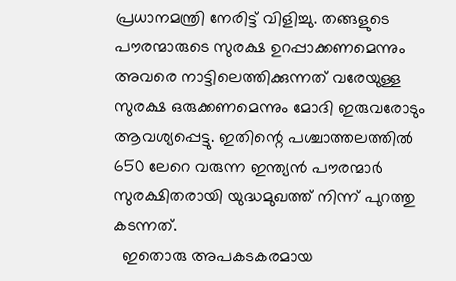പ്രധാനമന്ത്രി നേരിട്ട് വിളിച്ചു. തങ്ങളുടെ പൗരന്മാരുടെ സുരക്ഷ ഉറപ്പാക്കണമെന്നും അവരെ നാട്ടിലെത്തിക്കുന്നത് വരേയുള്ള സുരക്ഷ ഒരുക്കണമെന്നും മോദി ഇരുവരോടും ആവശ്യപ്പെട്ടു. ഇതിന്റെ പശ്ചാത്തലത്തിൽ 650 ലേറെ വരുന്ന ഇന്ത്യൻ പൗരന്മാർ സുരക്ഷിതരായി യുദ്ധമുഖത്ത് നിന്ന് പുറത്തു കടന്നത്.
  ഇതൊരു അപകടകരമായ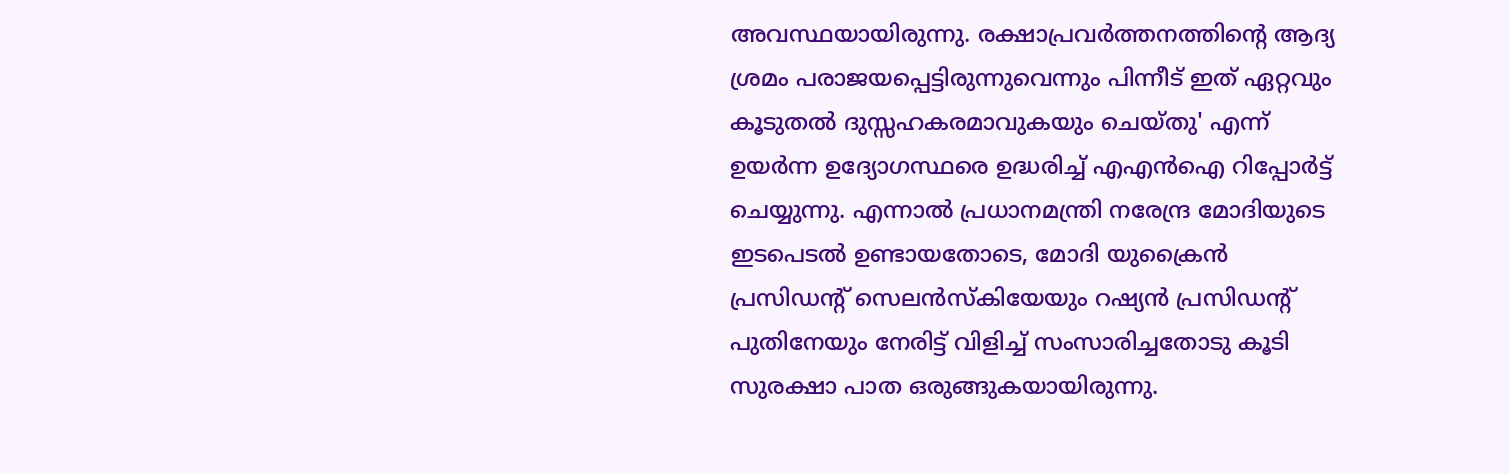അവസ്ഥയായിരുന്നു. രക്ഷാപ്രവർത്തനത്തിന്റെ ആദ്യ ശ്രമം പരാജയപ്പെട്ടിരുന്നുവെന്നും പിന്നീട് ഇത് ഏറ്റവും കൂടുതൽ ദുസ്സഹകരമാവുകയും ചെയ്തു' എന്ന് ഉയർന്ന ഉദ്യോഗസ്ഥരെ ഉദ്ധരിച്ച് എഎൻഐ റിപ്പോർട്ട് ചെയ്യുന്നു. എന്നാൽ പ്രധാനമന്ത്രി നരേന്ദ്ര മോദിയുടെ ഇടപെടൽ ഉണ്ടായതോടെ, മോദി യുക്രൈൻ പ്രസിഡന്റ് സെലൻസ്കിയേയും റഷ്യൻ പ്രസിഡന്റ് പുതിനേയും നേരിട്ട് വിളിച്ച് സംസാരിച്ചതോടു കൂടി സുരക്ഷാ പാത ഒരുങ്ങുകയായിരുന്നു.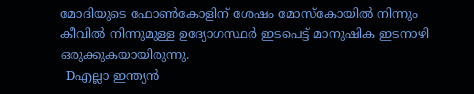മോദിയുടെ ഫോൺകോളിന് ശേഷം മോസ്കോയിൽ നിന്നും കീവിൽ നിന്നുമുള്ള ഉദ്യോഗസ്ഥർ ഇടപെട്ട് മാനുഷിക ഇടനാഴി ഒരുക്കുകയായിരുന്നു.
  Dഎല്ലാ ഇന്ത്യന്‍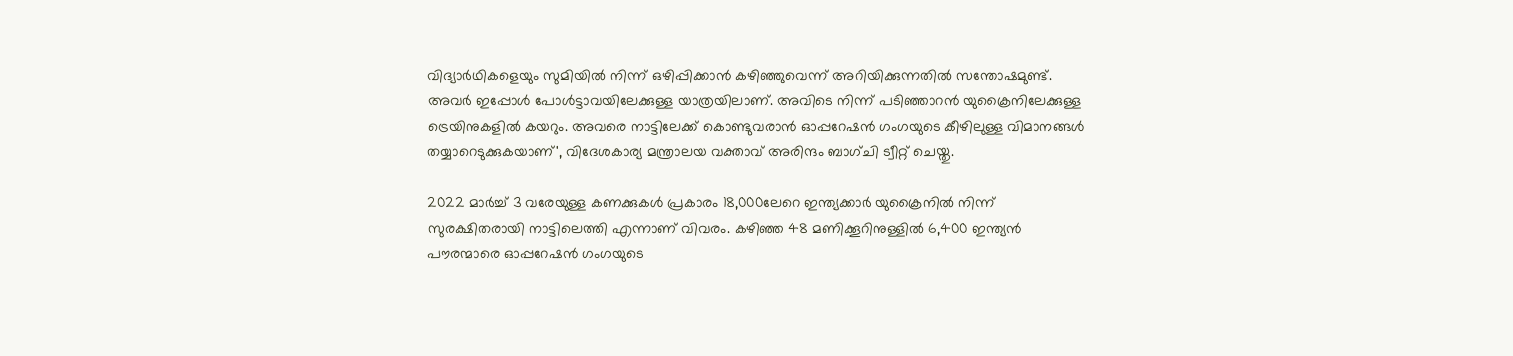വിദ്യാര്‍ഥികളെയും സുമിയില്‍ നിന്ന് ഒഴിപ്പിക്കാന്‍ കഴിഞ്ഞുവെന്ന് അറിയിക്കുന്നതില്‍ സന്തോഷമുണ്ട്. അവര്‍ ഇപ്പോള്‍ പോള്‍ട്ടാവയിലേക്കുള്ള യാത്രയിലാണ്. അവിടെ നിന്ന് പടിഞ്ഞാറന്‍ യുക്രൈനിലേക്കുള്ള ട്രെയിനുകളില്‍ കയറും. അവരെ നാട്ടിലേക്ക് കൊണ്ടുവരാന്‍ ഓപ്പറേഷന്‍ ഗംഗയുടെ കീഴിലുള്ള വിമാനങ്ങള്‍ തയ്യാറെടുക്കുകയാണ്', വിദേശകാര്യ മന്ത്രാലയ വക്താവ് അരിന്ദം ബാഗ്ചി ട്വീറ്റ് ചെയ്തു.

2022 മാർച്ച് 3 വരേയുള്ള കണക്കുകൾ പ്രകാരം 18,000ലേറെ ഇന്ത്യക്കാർ യുക്രൈനിൽ നിന്ന് സുരക്ഷിതരായി നാട്ടിലെത്തി എന്നാണ് വിവരം. കഴിഞ്ഞ 48 മണിക്കൂറിനുള്ളിൽ 6,400 ഇന്ത്യൻ പൗരന്മാരെ ഓപ്പറേഷൻ ഗംഗയുടെ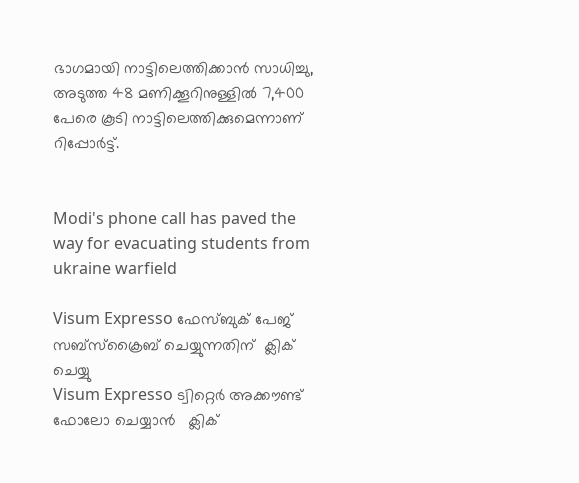ഭാഗമായി നാട്ടിലെത്തിക്കാൻ സാധിച്ചു, അടുത്ത 48 മണിക്കൂറിനുള്ളിൽ 7,400 പേരെ കൂടി നാട്ടിലെത്തിക്കുമെന്നാണ് റിപ്പോർട്ട്.


Modi's phone call has paved the way for evacuating students from ukraine warfield

Visum Expresso ഫേസ്ബുക് പേജ്  സബ്സ്ക്രൈബ് ചെയ്യുന്നതിന്  ക്ലിക് ചെയ്യു
Visum Expresso ട്വിറ്റെർ അക്കൗണ്ട് ഫോലോ ചെയ്യാൻ   ക്ലിക്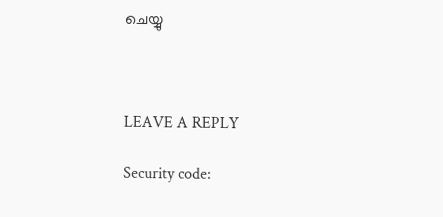ചെയ്യു



LEAVE A REPLY

Security code: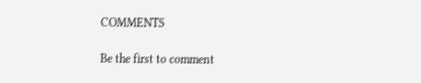COMMENTS

Be the first to comment